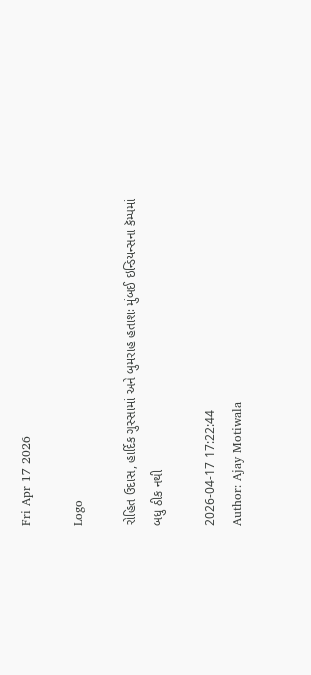Fri Apr 17 2026

Logo

રોહિત ઉદાસ, હાર્દિક ગુસ્સામાં અને બુમરાહ હતાશઃ મુંબઈ ઇન્ડિયન્સના કૅમ્પમાં બધુ ઠીક નથી

2026-04-17 17:22:44
Author: Ajay Motiwala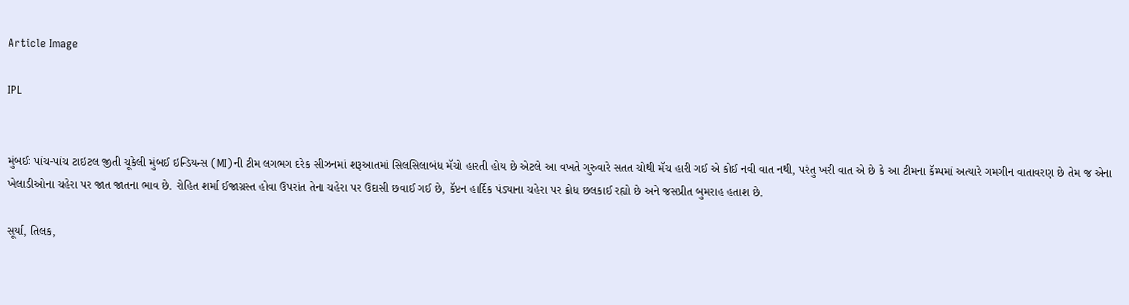Article Image

IPL


મુંબઈઃ પાંચ-પાંચ ટાઇટલ જીતી ચૂકેલી મુંબઈ ઇન્ડિયન્સ (MI)ની ટીમ લગભગ દરેક સીઝનમાં શરૂઆતમાં સિલસિલાબંધ મૅચો હારતી હોય છે એટલે આ વખતે ગુરુવારે સતત ચોથી મૅચ હારી ગઈ એ કોઈ નવી વાત નથી, પરંતુ ખરી વાત એ છે કે આ ટીમના કૅમ્પમાં અત્યારે ગમગીન વાતાવરણ છે તેમ જ એના ખેલાડીઓના ચહેરા પર જાત જાતના ભાવ છે. રોહિત શર્મા ઈજાગ્રસ્ત હોવા ઉપરાંત તેના ચહેરા પર ઉદાસી છવાઈ ગઈ છે, કૅપ્ટન હાર્દિક પંડ્યાના ચહેરા પર ક્રોધ છલકાઈ રહ્યો છે અને જસપ્રીત બુમરાહ હતાશ છે.

સૂર્યા, તિલક,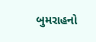બુમરાહનો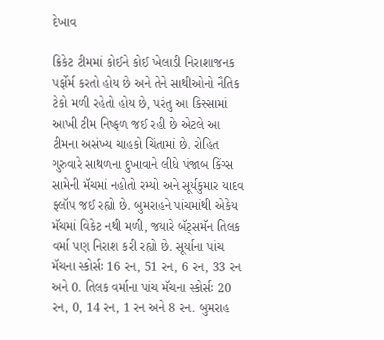દેખાવ

ક્રિકેટ ટીમમાં કોઈને કોઈ ખેલાડી નિરાશાજનક પર્ફોર્મ કરતો હોય છે અને તેને સાથીઓનો નૈતિક ટેકો મળી રહેતો હોય છે, પરંતુ આ કિસ્સામાં આખી ટીમ નિષ્ફળ જઈ રહી છે એટલે આ ટીમના અસંખ્ય ચાહકો ચિંતામાં છે. રોહિત ગુરુવારે સાથળના દુખાવાને લીધે પંજાબ કિંગ્સ સામેની મૅચમાં નહોતો રમ્યો અને સૂર્યકુમાર યાદવ ફ્લૉપ જઈ રહ્યો છે. બુમરાહને પાંચમાંથી એકેય મૅચમાં વિકેટ નથી મળી, જયારે બૅટ્સમૅન તિલક વર્મા પણ નિરાશ કરી રહ્યો છે. સૂર્યાના પાંચ મૅચના સ્કોર્સઃ 16 રન, 51 રન, 6 રન, 33 રન અને 0. તિલક વર્માના પાંચ મૅચના સ્કોર્સઃ 20 રન, 0, 14 રન, 1 રન અને 8 રન. બુમરાહ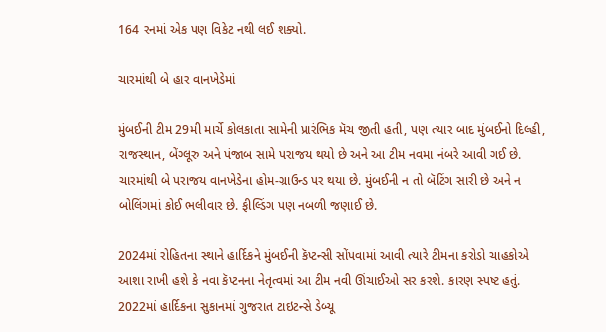164 રનમાં એક પણ વિકેટ નથી લઈ શક્યો.

ચારમાંથી બે હાર વાનખેડેમાં

મુંબઈની ટીમ 29મી માર્ચે કોલકાતા સામેની પ્રારંભિક મૅચ જીતી હતી, પણ ત્યાર બાદ મુંબઈનો દિલ્હી, રાજસ્થાન, બેંગ્લૂરુ અને પંજાબ સામે પરાજય થયો છે અને આ ટીમ નવમા નંબરે આવી ગઈ છે. ચારમાંથી બે પરાજય વાનખેડેના હોમ-ગ્રાઉન્ડ પર થયા છે. મુંબઈની ન તો બૅટિંગ સારી છે અને ન બોલિંગમાં કોઈ ભલીવાર છે. ફીલ્ડિંગ પણ નબળી જણાઈ છે.

2024માં રોહિતના સ્થાને હાર્દિકને મુંબઈની કૅપ્ટન્સી સોંપવામાં આવી ત્યારે ટીમના કરોડો ચાહકોએ આશા રાખી હશે કે નવા કૅપ્ટનના નેતૃત્વમાં આ ટીમ નવી ઊંચાઈઓ સર કરશે. કારણ સ્પષ્ટ હતું. 2022માં હાર્દિકના સુકાનમાં ગુજરાત ટાઇટન્સે ડેબ્યૂ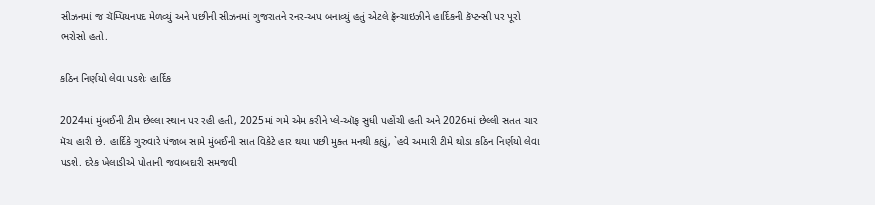સીઝનમાં જ ચૅમ્પિયનપદ મેળવ્યું અને પછીની સીઝનમાં ગુજરાતને રનર-અપ બનાવ્યું હતું એટલે ફ્રૅન્ચાઇઝીને હાર્દિકની કૅપ્ટન્સી પર પૂરો ભરોસો હતો.

કઠિન નિર્ણયો લેવા પડશેઃ હાર્દિક

2024માં મુંબઈની ટીમ છેલ્લા સ્થાન પર રહી હતી, 2025માં ગમે એમ કરીને પ્લે-ઑફ સુધી પહોંચી હતી અને 2026માં છેલ્લી સતત ચાર મૅચ હારી છે. હાર્દિકે ગુરુવારે પંજાબ સામે મુંબઈની સાત વિકેટે હાર થયા પછી મુક્ત મનથી કહ્યું, `હવે અમારી ટીમે થોડા કઠિન નિર્ણયો લેવા પડશે. દરેક ખેલાડીએ પોતાની જવાબદારી સમજવી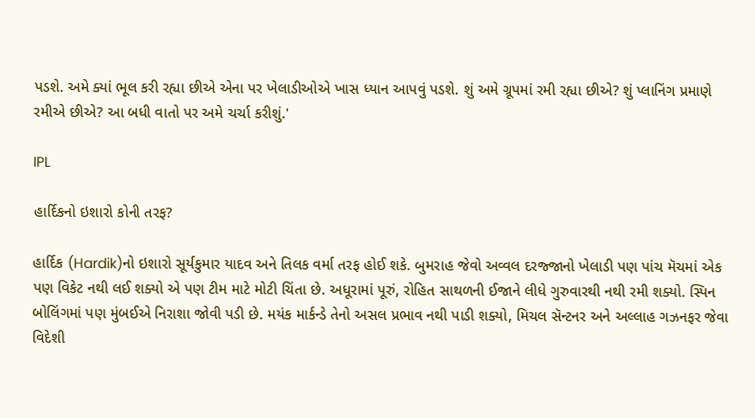પડશે. અમે ક્યાં ભૂલ કરી રહ્યા છીએ એના પર ખેલાડીઓએ ખાસ ધ્યાન આપવું પડશે. શું અમે ગ્રૂપમાં રમી રહ્યા છીએ? શું પ્લાનિંગ પ્રમાણે રમીએ છીએ? આ બધી વાતો પર અમે ચર્ચા કરીશું.'

IPL

હાર્દિકનો ઇશારો કોની તરફ?

હાર્દિક (Hardik)નો ઇશારો સૂર્યકુમાર યાદવ અને તિલક વર્મા તરફ હોઈ શકે. બુમરાહ જેવો અવ્વલ દરજ્જાનો ખેલાડી પણ પાંચ મૅચમાં એક પણ વિકેટ નથી લઈ શક્યો એ પણ ટીમ માટે મોટી ચિંતા છે. અધૂરામાં પૂરું, રોહિત સાથળની ઈજાને લીધે ગુરુવારથી નથી રમી શક્યો. સ્પિન બોલિંગમાં પણ મુંબઈએ નિરાશા જોવી પડી છે. મયંક માર્કન્ડે તેનો અસલ પ્રભાવ નથી પાડી શક્યો, મિચલ સૅન્ટનર અને અલ્લાહ ગઝનફર જેવા વિદેશી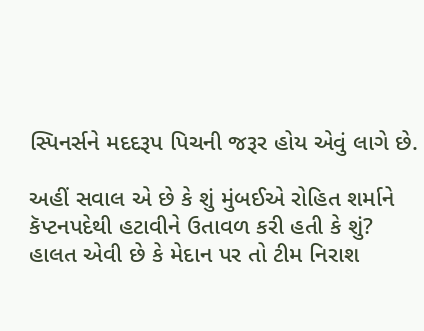સ્પિનર્સને મદદરૂપ પિચની જરૂર હોય એવું લાગે છે.

અહીં સવાલ એ છે કે શું મુંબઈએ રોહિત શર્માને કૅપ્ટનપદેથી હટાવીને ઉતાવળ કરી હતી કે શું? હાલત એવી છે કે મેદાન પર તો ટીમ નિરાશ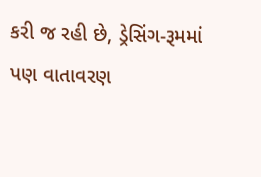કરી જ રહી છે, ડ્રેસિંગ-રૂમમાં પણ વાતાવરણ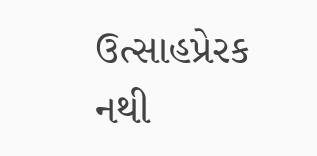ઉત્સાહપ્રેરક નથી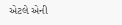એટલે એની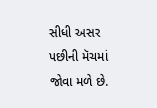સીધી અસર પછીની મૅચમાં જોવા મળે છે.